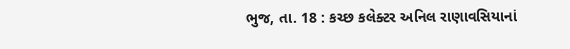ભુજ, તા. 18 : કચ્છ કલેક્ટર અનિલ રાણાવસિયાનાં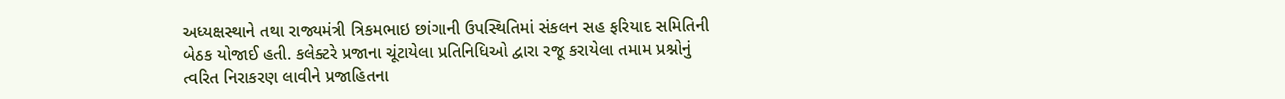અધ્યક્ષસ્થાને તથા રાજ્યમંત્રી ત્રિકમભાઇ છાંગાની ઉપસ્થિતિમાં સંકલન સહ ફરિયાદ સમિતિની
બેઠક યોજાઈ હતી. કલેક્ટરે પ્રજાના ચૂંટાયેલા પ્રતિનિધિઓ દ્વારા રજૂ કરાયેલા તમામ પ્રશ્નોનું
ત્વરિત નિરાકરણ લાવીને પ્રજાહિતના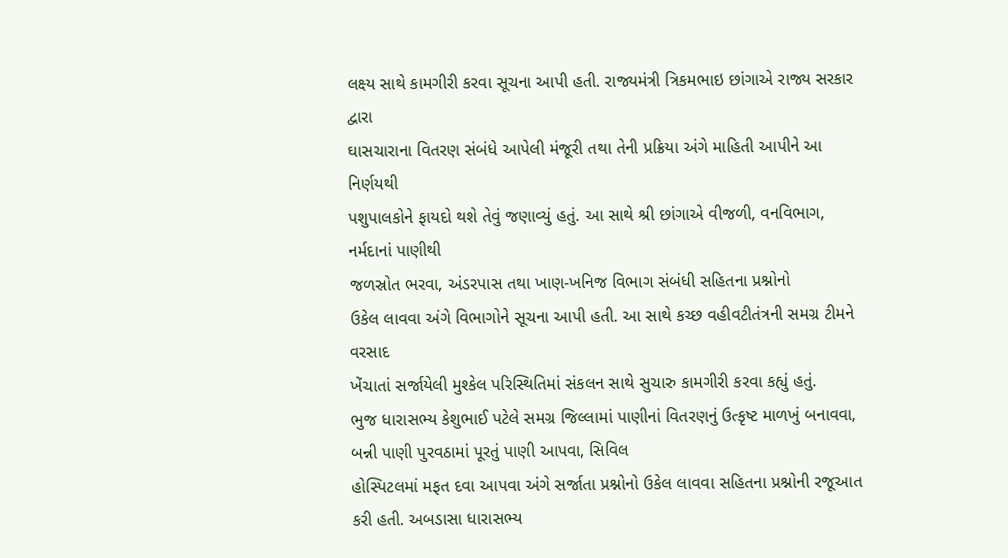લક્ષ્ય સાથે કામગીરી કરવા સૂચના આપી હતી. રાજ્યમંત્રી ત્રિકમભાઇ છાંગાએ રાજ્ય સરકાર દ્વારા
ઘાસચારાના વિતરણ સંબંધે આપેલી મંજૂરી તથા તેની પ્રક્રિયા અંગે માહિતી આપીને આ નિર્ણયથી
પશુપાલકોને ફાયદો થશે તેવું જણાવ્યું હતું. આ સાથે શ્રી છાંગાએ વીજળી, વનવિભાગ, નર્મદાનાં પાણીથી
જળસ્રોત ભરવા, અંડરપાસ તથા ખાણ-ખનિજ વિભાગ સંબંધી સહિતના પ્રશ્નોનો
ઉકેલ લાવવા અંગે વિભાગોને સૂચના આપી હતી. આ સાથે કચ્છ વહીવટીતંત્રની સમગ્ર ટીમને વરસાદ
ખેંચાતાં સર્જાયેલી મુશ્કેલ પરિસ્થિતિમાં સંકલન સાથે સુચારુ કામગીરી કરવા કહ્યું હતું.
ભુજ ધારાસભ્ય કેશુભાઈ પટેલે સમગ્ર જિલ્લામાં પાણીનાં વિતરણનું ઉત્કૃષ્ટ માળખું બનાવવા,
બન્ની પાણી પુરવઠામાં પૂરતું પાણી આપવા, સિવિલ
હોસ્પિટલમાં મફત દવા આપવા અંગે સર્જાતા પ્રશ્નોનો ઉકેલ લાવવા સહિતના પ્રશ્નોની રજૂઆત
કરી હતી. અબડાસા ધારાસભ્ય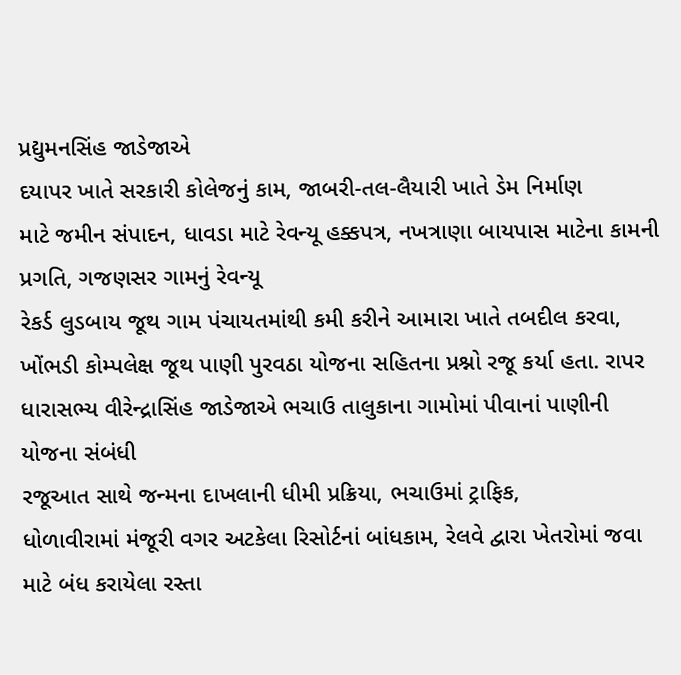પ્રદ્યુમનસિંહ જાડેજાએ
દયાપર ખાતે સરકારી કોલેજનું કામ, જાબરી-તલ-લૈયારી ખાતે ડેમ નિર્માણ
માટે જમીન સંપાદન, ધાવડા માટે રેવન્યૂ હક્કપત્ર, નખત્રાણા બાયપાસ માટેના કામની પ્રગતિ, ગજણસર ગામનું રેવન્યૂ
રેકર્ડ લુડબાય જૂથ ગામ પંચાયતમાંથી કમી કરીને આમારા ખાતે તબદીલ કરવા, ખોંભડી કોમ્પલેક્ષ જૂથ પાણી પુરવઠા યોજના સહિતના પ્રશ્નો રજૂ કર્યા હતા. રાપર
ધારાસભ્ય વીરેન્દ્રાસિંહ જાડેજાએ ભચાઉ તાલુકાના ગામોમાં પીવાનાં પાણીની યોજના સંબંધી
રજૂઆત સાથે જન્મના દાખલાની ધીમી પ્રક્રિયા, ભચાઉમાં ટ્રાફિક,
ધોળાવીરામાં મંજૂરી વગર અટકેલા રિસોર્ટનાં બાંધકામ, રેલવે દ્વારા ખેતરોમાં જવા માટે બંધ કરાયેલા રસ્તા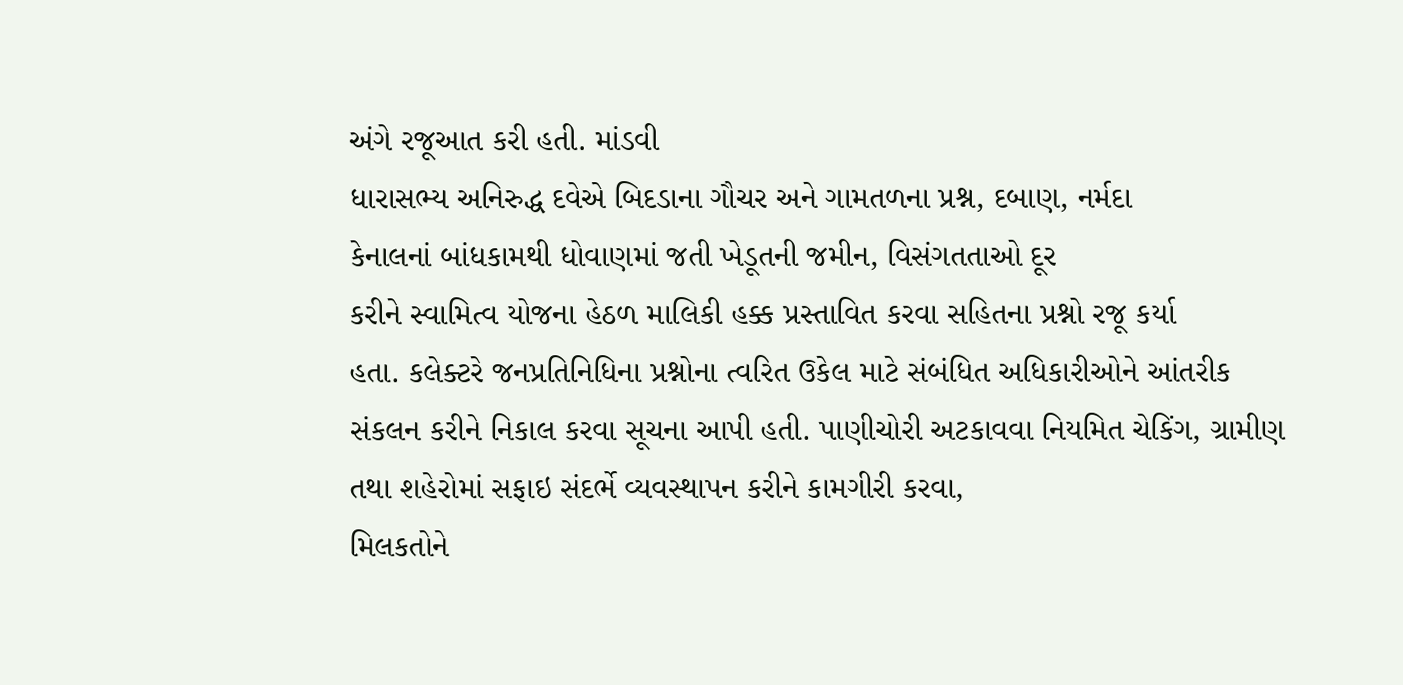અંગે રજૂઆત કરી હતી. માંડવી
ધારાસભ્ય અનિરુદ્ધ દવેએ બિદડાના ગૌચર અને ગામતળના પ્રશ્ન, દબાણ, નર્મદા
કેનાલનાં બાંધકામથી ધોવાણમાં જતી ખેડૂતની જમીન, વિસંગતતાઓ દૂર
કરીને સ્વામિત્વ યોજના હેઠળ માલિકી હક્ક પ્રસ્તાવિત કરવા સહિતના પ્રશ્નો રજૂ કર્યા
હતા. કલેક્ટરે જનપ્રતિનિધિના પ્રશ્નોના ત્વરિત ઉકેલ માટે સંબંધિત અધિકારીઓને આંતરીક
સંકલન કરીને નિકાલ કરવા સૂચના આપી હતી. પાણીચોરી અટકાવવા નિયમિત ચેકિંગ, ગ્રામીણ તથા શહેરોમાં સફાઇ સંદર્ભે વ્યવસ્થાપન કરીને કામગીરી કરવા,
મિલકતોને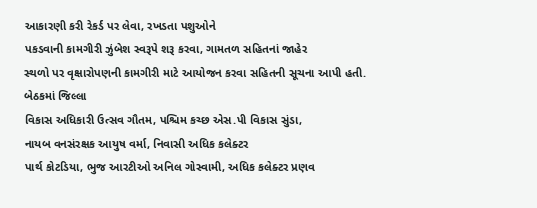આકારણી કરી રેકર્ડ પર લેવા, રખડતા પશુઓને
પકડવાની કામગીરી ઝુંબેશ સ્વરૂપે શરૂ કરવા, ગામતળ સહિતનાં જાહેર
સ્થળો પર વૃક્ષારોપણની કામગીરી માટે આયોજન કરવા સહિતની સૂચના આપી હતી. બેઠકમાં જિલ્લા
વિકાસ અધિકારી ઉત્સવ ગૌતમ, પશ્ચિમ કચ્છ એસ.પી વિકાસ સુંડા,
નાયબ વનસંરક્ષક આયુષ વર્મા, નિવાસી અધિક કલેક્ટર
પાર્થ કોટડિયા, ભુજ આરટીઓ અનિલ ગોસ્વામી, અધિક કલેક્ટર પ્રણવ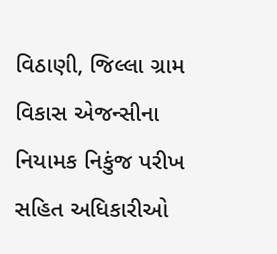વિઠાણી, જિલ્લા ગ્રામ વિકાસ એજન્સીના
નિયામક નિકુંજ પરીખ સહિત અધિકારીઓ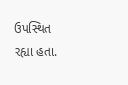ઉપસ્થિત રહ્યા હતા.